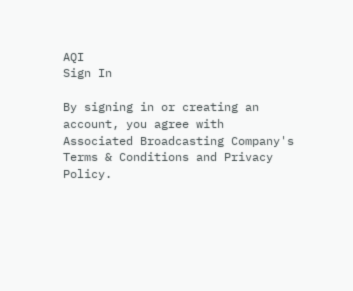AQI
Sign In

By signing in or creating an account, you agree with Associated Broadcasting Company's Terms & Conditions and Privacy Policy.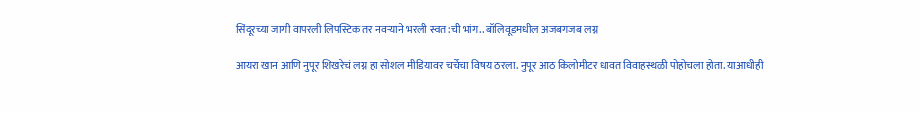सिंदूरच्या जागी वापरली लिपस्टिक तर नवऱ्याने भरली स्वत:ची भांग.. बॉलिवूडमधील अजबगजब लग्न

आयरा खान आणि नुपूर शिखरेचं लग्न हा सोशल मीडियावर चर्चेचा विषय ठरला. नुपूर आठ किलोमीटर धावत विवाहस्थळी पोहोचला होता. याआधीही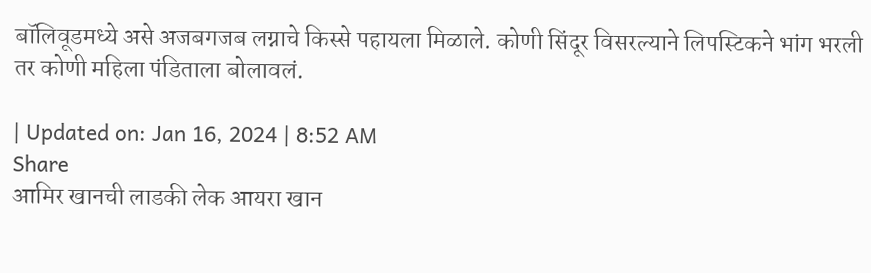बॉलिवूडमध्ये असे अजबगजब लग्नाचे किस्से पहायला मिळाले. कोणी सिंदूर विसरल्याने लिपस्टिकने भांग भरली तर कोणी महिला पंडिताला बोलावलं.

| Updated on: Jan 16, 2024 | 8:52 AM
Share
आमिर खानची लाडकी लेक आयरा खान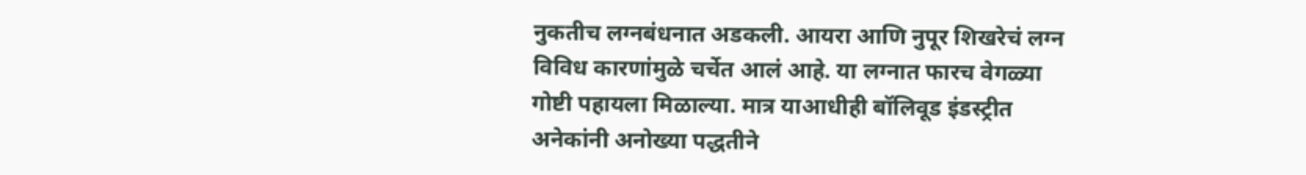नुकतीच लग्नबंधनात अडकली. आयरा आणि नुपूर शिखरेचं लग्न विविध कारणांमुळे चर्चेत आलं आहे. या लग्नात फारच वेगळ्या गोष्टी पहायला मिळाल्या. मात्र याआधीही बॉलिवूड इंडस्ट्रीत अनेकांनी अनोख्या पद्धतीने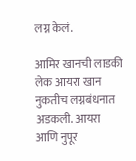लग्न केलं.

आमिर खानची लाडकी लेक आयरा खान नुकतीच लग्नबंधनात अडकली. आयरा आणि नुपूर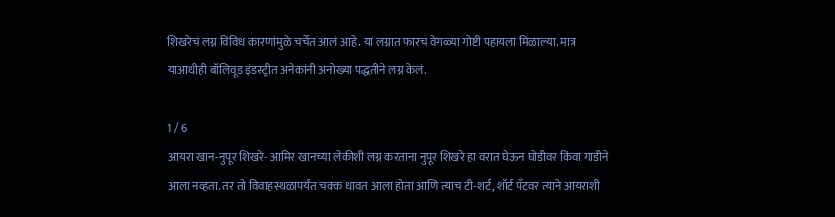शिखरेचं लग्न विविध कारणांमुळे चर्चेत आलं आहे. या लग्नात फारच वेगळ्या गोष्टी पहायला मिळाल्या. मात्र याआधीही बॉलिवूड इंडस्ट्रीत अनेकांनी अनोख्या पद्धतीने लग्न केलं.

1 / 6
आयरा खान-नुपूर शिखरे- आमिर खानच्या लेकीशी लग्न करताना नुपूर शिखरे हा वरात घेऊन घोडीवर किंवा गाडीने आला नव्हता. तर तो विवाहस्थळापर्यंत चक्क धावत आला होता आणि त्याच टी-शर्ट, शॉर्ट पँटवर त्याने आयराशी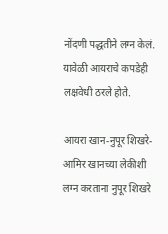नोंदणी पद्धतीने लग्न केलं. यावेळी आयराचे कपडेही लक्षवेधी ठरले होते.

आयरा खान-नुपूर शिखरे- आमिर खानच्या लेकीशी लग्न करताना नुपूर शिखरे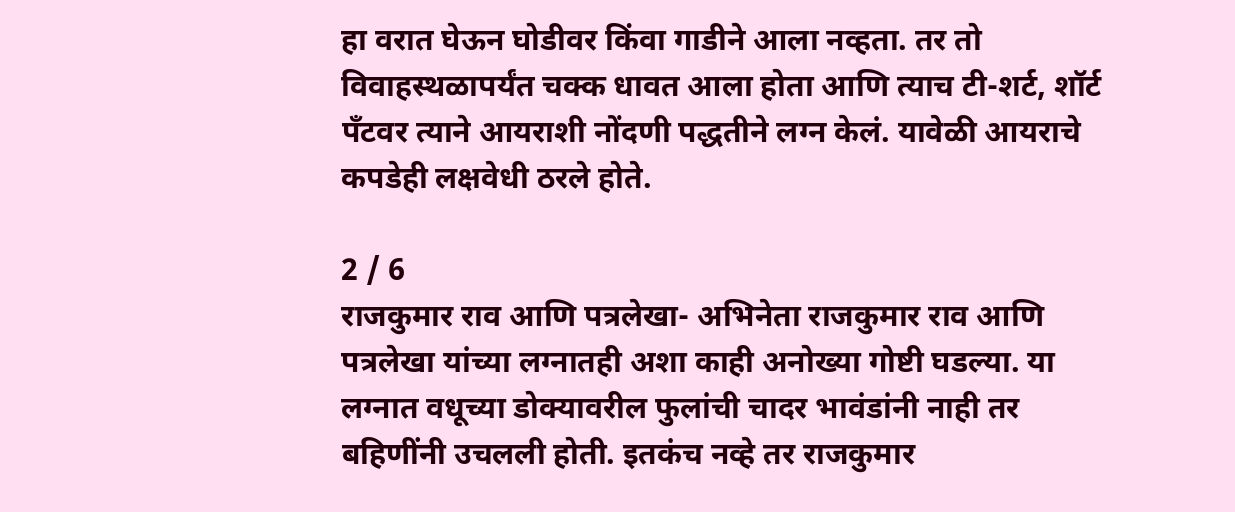हा वरात घेऊन घोडीवर किंवा गाडीने आला नव्हता. तर तो विवाहस्थळापर्यंत चक्क धावत आला होता आणि त्याच टी-शर्ट, शॉर्ट पँटवर त्याने आयराशी नोंदणी पद्धतीने लग्न केलं. यावेळी आयराचे कपडेही लक्षवेधी ठरले होते.

2 / 6
राजकुमार राव आणि पत्रलेखा- अभिनेता राजकुमार राव आणि पत्रलेखा यांच्या लग्नातही अशा काही अनोख्या गोष्टी घडल्या. या लग्नात वधूच्या डोक्यावरील फुलांची चादर भावंडांनी नाही तर बहिणींनी उचलली होती. इतकंच नव्हे तर राजकुमार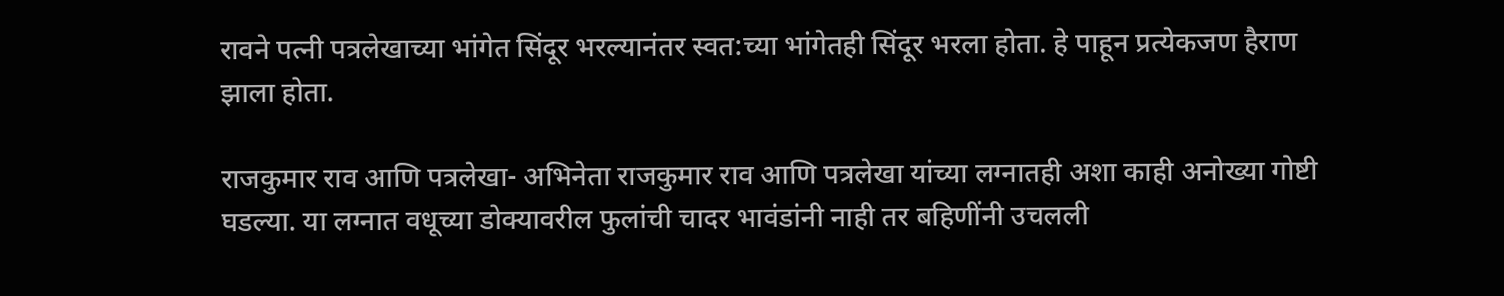रावने पत्नी पत्रलेखाच्या भांगेत सिंदूर भरल्यानंतर स्वत:च्या भांगेतही सिंदूर भरला होता. हे पाहून प्रत्येकजण हैराण झाला होता.

राजकुमार राव आणि पत्रलेखा- अभिनेता राजकुमार राव आणि पत्रलेखा यांच्या लग्नातही अशा काही अनोख्या गोष्टी घडल्या. या लग्नात वधूच्या डोक्यावरील फुलांची चादर भावंडांनी नाही तर बहिणींनी उचलली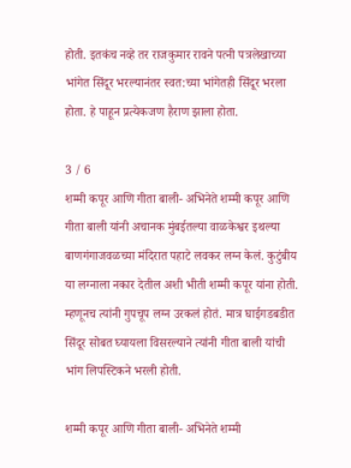होती. इतकंच नव्हे तर राजकुमार रावने पत्नी पत्रलेखाच्या भांगेत सिंदूर भरल्यानंतर स्वत:च्या भांगेतही सिंदूर भरला होता. हे पाहून प्रत्येकजण हैराण झाला होता.

3 / 6
शम्मी कपूर आणि गीता बाली- अभिनेते शम्मी कपूर आणि गीता बाली यांनी अचानक मुंबईतल्या वाळकेश्वर इथल्या बाणगंगाजवळच्या मंदिरात पहाटे लवकर लग्न केलं. कुटुंबीय या लग्नाला नकार देतील अशी भीती शम्मी कपूर यांना होती. म्हणूनच त्यांनी गुपचूप लग्न उरकलं होतं. मात्र घाईगडबडीत सिंदूर सोबत घ्यायला विसरल्याने त्यांनी गीता बाली यांची भांग लिपस्टिकने भरली होती.

शम्मी कपूर आणि गीता बाली- अभिनेते शम्मी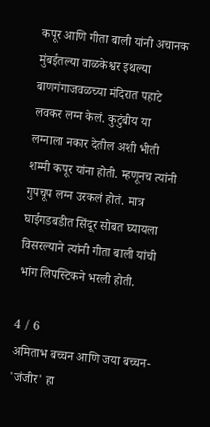कपूर आणि गीता बाली यांनी अचानक मुंबईतल्या वाळकेश्वर इथल्या बाणगंगाजवळच्या मंदिरात पहाटे लवकर लग्न केलं. कुटुंबीय या लग्नाला नकार देतील अशी भीती शम्मी कपूर यांना होती. म्हणूनच त्यांनी गुपचूप लग्न उरकलं होतं. मात्र घाईगडबडीत सिंदूर सोबत घ्यायला विसरल्याने त्यांनी गीता बाली यांची भांग लिपस्टिकने भरली होती.

4 / 6
अमिताभ बच्चन आणि जया बच्चन- 'जंजीर' हा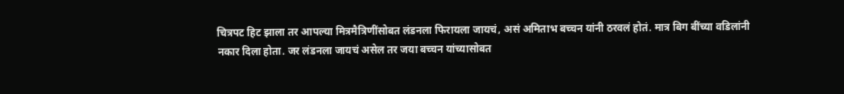चित्रपट हिट झाला तर आपल्या मित्रमैत्रिणींसोबत लंडनला फिरायला जायचं, असं अमिताभ बच्चन यांनी ठरवलं होतं. मात्र बिग बींच्या वडिलांनी नकार दिला होता. जर लंडनला जायचं असेल तर जया बच्चन यांच्यासोबत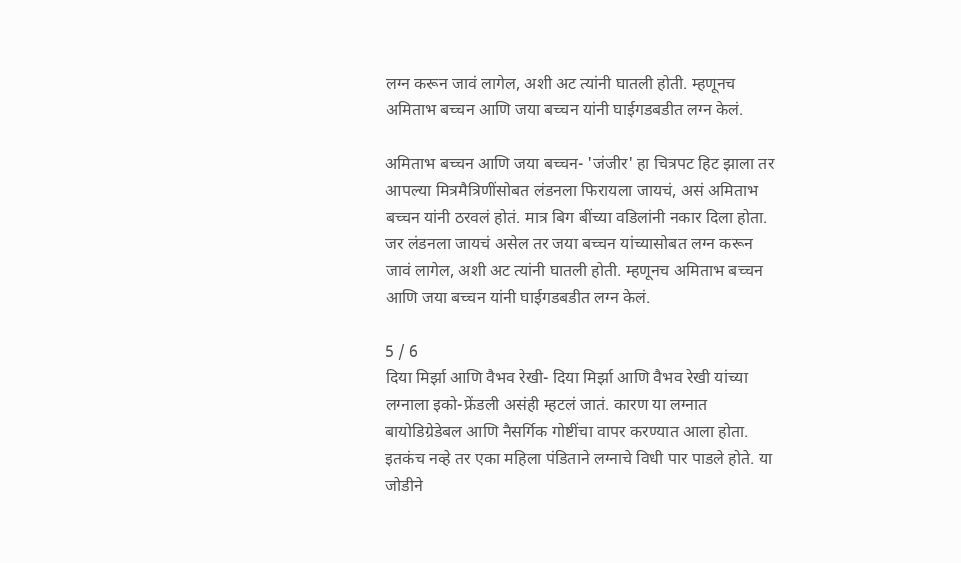लग्न करून जावं लागेल, अशी अट त्यांनी घातली होती. म्हणूनच अमिताभ बच्चन आणि जया बच्चन यांनी घाईगडबडीत लग्न केलं.

अमिताभ बच्चन आणि जया बच्चन- 'जंजीर' हा चित्रपट हिट झाला तर आपल्या मित्रमैत्रिणींसोबत लंडनला फिरायला जायचं, असं अमिताभ बच्चन यांनी ठरवलं होतं. मात्र बिग बींच्या वडिलांनी नकार दिला होता. जर लंडनला जायचं असेल तर जया बच्चन यांच्यासोबत लग्न करून जावं लागेल, अशी अट त्यांनी घातली होती. म्हणूनच अमिताभ बच्चन आणि जया बच्चन यांनी घाईगडबडीत लग्न केलं.

5 / 6
दिया मिर्झा आणि वैभव रेखी- दिया मिर्झा आणि वैभव रेखी यांच्या लग्नाला इको-फ्रेंडली असंही म्हटलं जातं. कारण या लग्नात बायोडिग्रेडेबल आणि नैसर्गिक गोष्टींचा वापर करण्यात आला होता. इतकंच नव्हे तर एका महिला पंडिताने लग्नाचे विधी पार पाडले होते. या जोडीने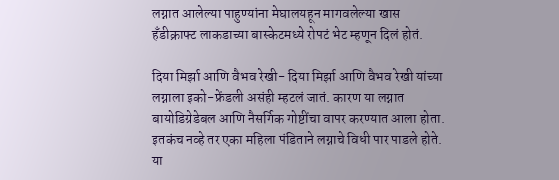लग्नात आलेल्या पाहुण्यांना मेघालयहून मागवलेल्या खास हँडीक्राफ्ट लाकडाच्या बास्केटमध्ये रोपटं भेट म्हणून दिलं होतं.

दिया मिर्झा आणि वैभव रेखी- दिया मिर्झा आणि वैभव रेखी यांच्या लग्नाला इको-फ्रेंडली असंही म्हटलं जातं. कारण या लग्नात बायोडिग्रेडेबल आणि नैसर्गिक गोष्टींचा वापर करण्यात आला होता. इतकंच नव्हे तर एका महिला पंडिताने लग्नाचे विधी पार पाडले होते. या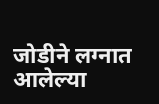जोडीने लग्नात आलेल्या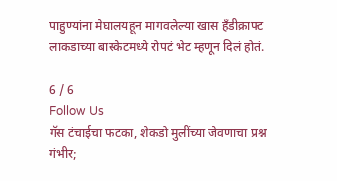पाहुण्यांना मेघालयहून मागवलेल्या खास हँडीक्राफ्ट लाकडाच्या बास्केटमध्ये रोपटं भेट म्हणून दिलं होतं.

6 / 6
Follow Us
गॅस टंचाईचा फटका, शेकडो मुलींच्या जेवणाचा प्रश्न गंभीर;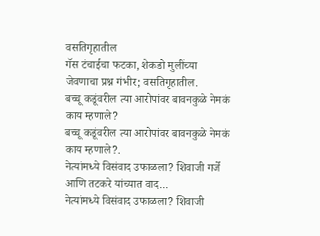वसतिगृहातील
गॅस टंचाईचा फटका, शेकडो मुलींच्या जेवणाचा प्रश्न गंभीर; वसतिगृहातील.
बच्चू कडूंवरील त्या आरोपांवर बावनकुळे नेमकं काय म्हणाले?
बच्चू कडूंवरील त्या आरोपांवर बावनकुळे नेमकं काय म्हणाले?.
नेत्यांमध्ये विसंवाद उफाळला? शिवाजी गर्जे आणि तटकरे यांच्यात वाद...
नेत्यांमध्ये विसंवाद उफाळला? शिवाजी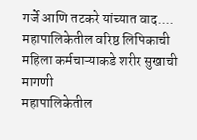गर्जे आणि तटकरे यांच्यात वाद....
महापालिकेतील वरिष्ठ लिपिकाची महिला कर्मचाऱ्याकडे शरीर सुखाची मागणी
महापालिकेतील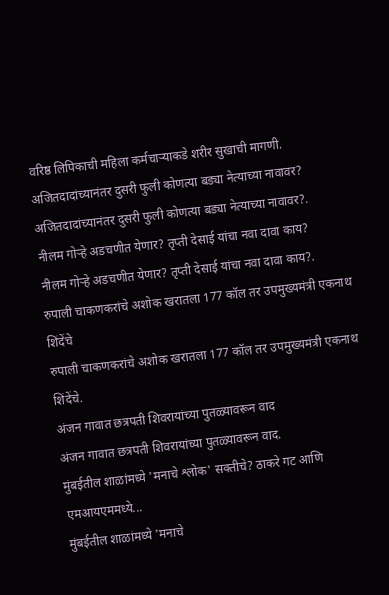वरिष्ठ लिपिकाची महिला कर्मचाऱ्याकडे शरीर सुखाची मागणी.
अजितदादांच्यानंतर दुसरी फुली कोणत्या बड्या नेत्याच्या नावावर?
अजितदादांच्यानंतर दुसरी फुली कोणत्या बड्या नेत्याच्या नावावर?.
नीलम गोऱ्हे अडचणीत येणार? तृप्ती देसाई यांचा नवा दावा काय?
नीलम गोऱ्हे अडचणीत येणार? तृप्ती देसाई यांचा नवा दावा काय?.
रुपाली चाकणकरांचे अशोक खरातला 177 कॉल तर उपमुख्यमंत्री एकनाथ शिंदेंचे
रुपाली चाकणकरांचे अशोक खरातला 177 कॉल तर उपमुख्यमंत्री एकनाथ शिंदेंचे.
अंजन गावात छत्रपती शिवरायांच्या पुतळ्यावरून वाद
अंजन गावात छत्रपती शिवरायांच्या पुतळ्यावरून वाद.
मुंबईतील शाळांमध्ये 'मनाचे श्लोक' सक्तीचे? ठाकरे गट आणि एमआयएममध्ये...
मुंबईतील शाळांमध्ये 'मनाचे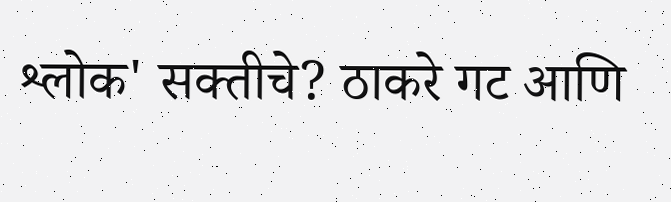श्लोक' सक्तीचे? ठाकरे गट आणि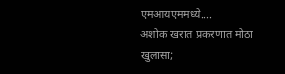एमआयएममध्ये....
अशोक खरात प्रकरणात मोठा खुलासा;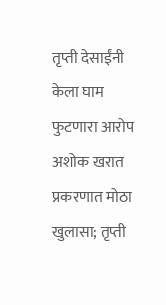तृप्ती देसाईंनी केला घाम फुटणारा आरोप
अशोक खरात प्रकरणात मोठा खुलासा; तृप्ती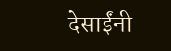देसाईंनी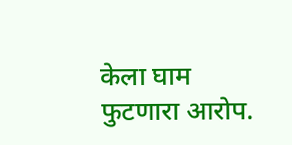केला घाम फुटणारा आरोप.